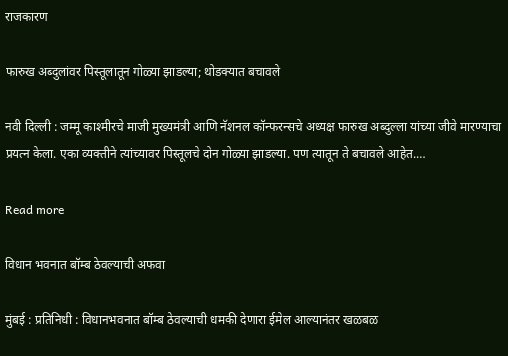राजकारण

फारुख अब्दुलांवर पिस्तूलातून गोळ्या झाडल्या; थोडक्यात बचावले

नवी दिल्ली : जम्मू काश्मीरचे माजी मुख्यमंत्री आणि नॅशनल कॉन्फरन्सचे अध्यक्ष फारुख अब्दुल्ला यांच्या जीवे मारण्याचा प्रयत्न केला. एका व्यक्तीने त्यांच्यावर पिस्तूलचे दोन गोळ्या झाडल्या. पण त्यातून ते बचावले आहेत.…

Read more

विधान भवनात बॉम्ब ठेवल्याची अफवा

मुंबई : प्रतिनिधी : विधानभवनात बॉम्ब ठेवल्याची धमकी देणारा ईमेल आल्यानंतर खळबळ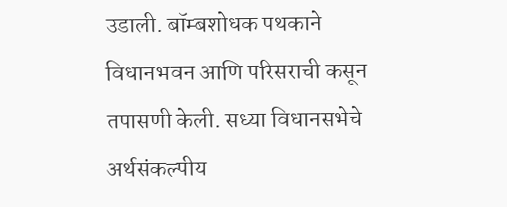उडाली. बॉम्बशोधक पथकाने विधानभवन आणि परिसराची कसून तपासणी केली. सध्या विधानसभेचे अर्थसंकल्पीय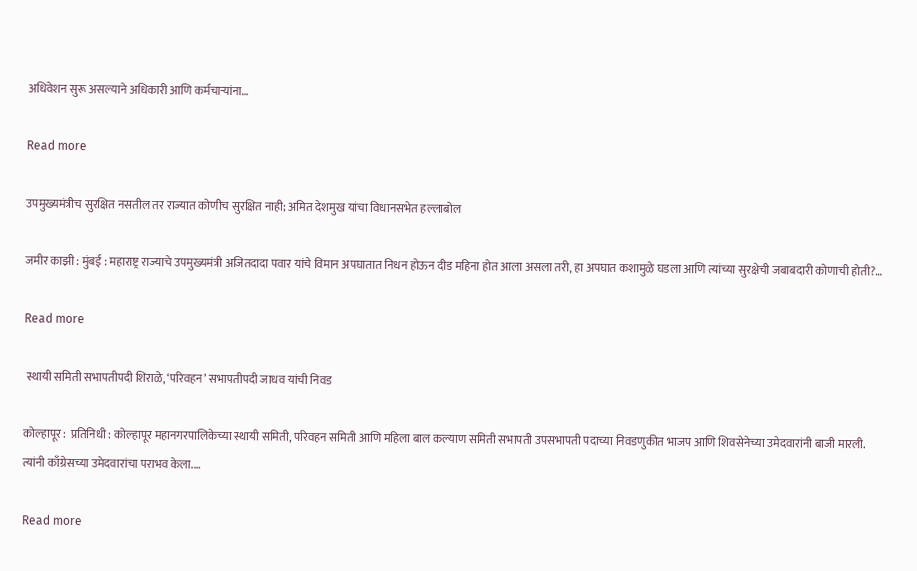अधिवेशन सुरू असल्याने अधिकारी आणि कर्मचाऱ्यांना…

Read more

उपमुख्यमंत्रीच सुरक्षित नसतील तर राज्यात कोणीच सुरक्षित नाही; अमित देशमुख यांचा विधानसभेत हल्लाबोल

जमीर काझी : मुंबई : महाराष्ट्र राज्याचे उपमुख्यमंत्री अजितदादा पवार यांचे विमान अपघातात निधन होऊन दीड महिना होत आला असला तरी, हा अपघात कशामुळे घडला आणि त्यांच्या सुरक्षेची जबाबदारी कोणाची होती?…

Read more

 स्थायी समिती सभापतीपदी शिराळे, ‘परिवहन’ सभापतीपदी जाधव यांची निवड

कोल्हापूर :  प्रतिनिधी : कोल्हापूर महानगरपालिकेच्या स्थायी समिती, परिवहन समिती आणि महिला बाल कल्याण समिती सभापती उपसभापती पदाच्या निवडणुकीत भाजप आणि शिवसेनेच्या उमेदवारांनी बाजी मारली. त्यांनी काँग्रेसच्या उमेदवारांचा पराभव केला.…

Read more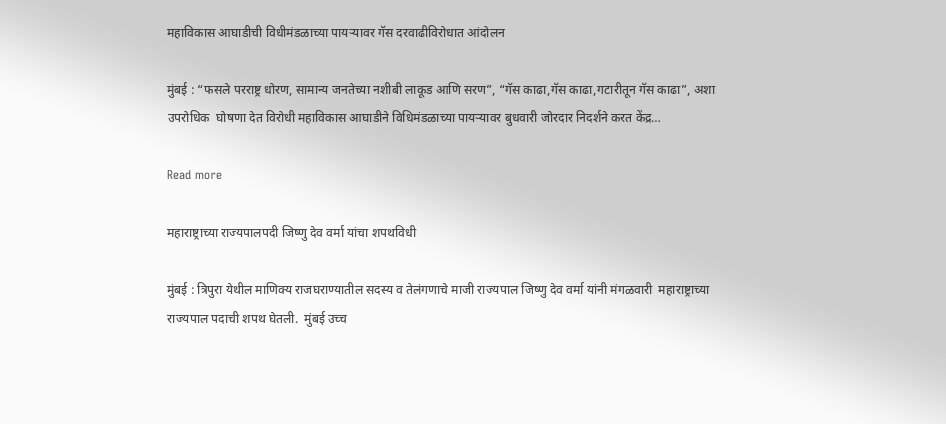महाविकास आघाडीची विधीमंडळाच्या पायऱ्यावर गॅस दरवाढीविरोधात आंदोलन

मुंबई : “फसले परराष्ट्र धोरण, सामान्य जनतेच्या नशीबी लाकूड आणि सरण”, “गॅस काढा,गॅस काढा,गटारीतून गॅस काढा”, अशा उपरोधिक  घोषणा देत विरोधी महाविकास आघाडीने विधिमंडळाच्या पायऱ्यावर बुधवारी जोरदार निदर्शने करत केंद्र…

Read more

महाराष्ट्राच्या राज्यपालपदी जिष्णु देव वर्मा यांचा शपथविधी

मुंबई : त्रिपुरा येथील माणिक्य राजघराण्यातील सदस्य व तेलंगणाचे माजी राज्यपाल जिष्णु देव वर्मा यांनी मंगळवारी  महाराष्ट्राच्या राज्यपाल पदाची शपथ घेतली.  मुंबई उच्च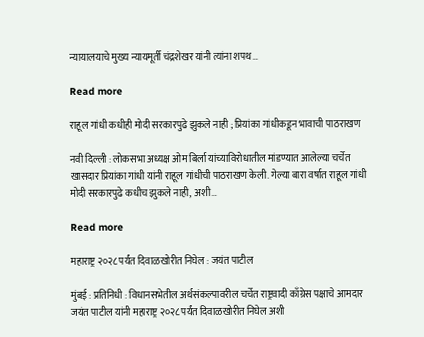न्यायालयाचे मुख्य न्यायमूर्ती चंद्रशेखर यांनी त्यांना शपथ…

Read more

राहूल गांधी कधीही मोदी सरकारपुढे झुकले नाही ; प्रियांका गांधीकडून भावाची पाठराखण

नवी दिल्ली : लोकसभा अध्यक्ष ओम बिर्ला यांच्याविरोधातील मांडण्यात आलेल्या चर्चेत खासदार प्रियांका गांधी यांनी राहूल गांधीची पाठराखण केली. गेल्या बारा वर्षात राहूल गांधी मोदी सरकारपुढे कधीच झुकले नाही, अशी…

Read more

महाराष्ट्र २०२८ पर्यंत दिवाळखोरीत निघेल : जयंत पाटील

मुंबई : प्रतिनिधी : विधानसभेतील अर्थसंकल्पावरील चर्चेत राष्ट्रवादी काँग्रेस पक्षाचे आमदार जयंत पाटील यांनी महाराष्ट्र २०२८ पर्यंत दिवाळखोरीत निघेल अशी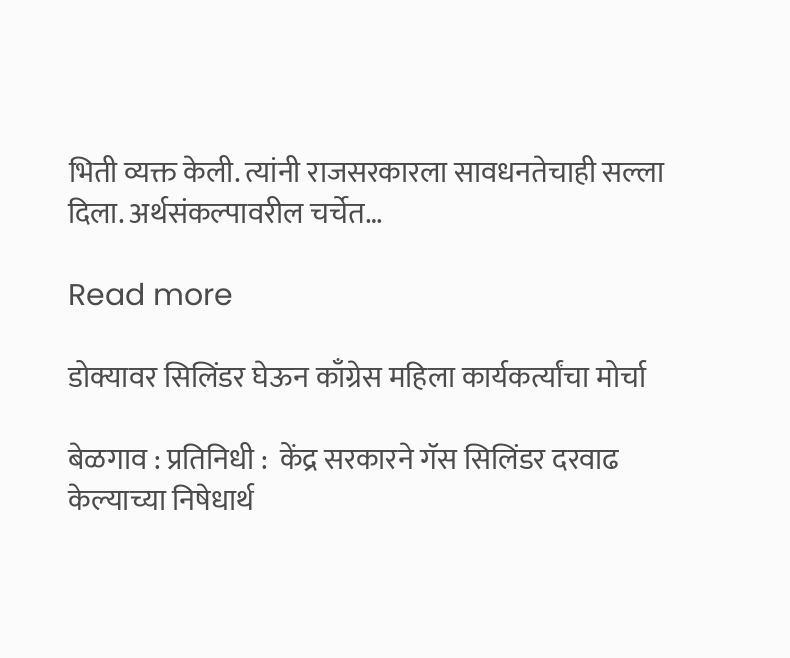भिती व्यक्त केली. त्यांनी राजसरकारला सावधनतेचाही सल्ला दिला. अर्थसंकल्पावरील चर्चेत…

Read more

डोक्यावर सिलिंडर घेऊन काँग्रेस महिला कार्यकर्त्यांचा मोर्चा

बेळगाव : प्रतिनिधी :  केंद्र सरकारने गॅस सिलिंडर दरवाढ केल्याच्या निषेधार्थ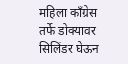महिला काँग्रेस तर्फे डोक्यावर सिलिंडर घेऊन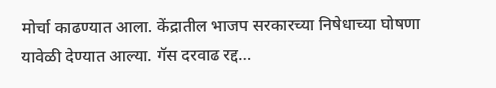मोर्चा काढण्यात आला. केंद्रातील भाजप सरकारच्या निषेधाच्या घोषणा यावेळी देण्यात आल्या. गॅस दरवाढ रद्द…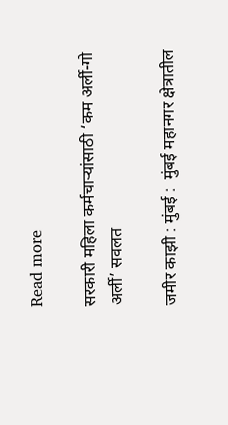Read more

सरकारी महिला कर्मचाऱ्यांसाठी ‘कम अर्ली-गो अर्ली’ सवलत

जमीर काझी : मुंबई :  मुंबई महानगर क्षेत्रातील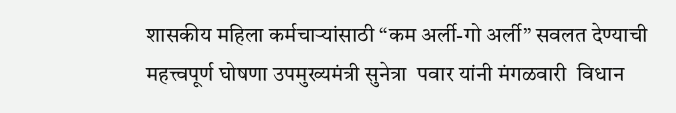शासकीय महिला कर्मचाऱ्यांसाठी “कम अर्ली-गो अर्ली” सवलत देण्याची महत्त्वपूर्ण घोषणा उपमुख्यमंत्री सुनेत्रा  पवार यांनी मंगळवारी  विधान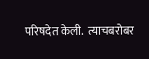परिषदेत केली.  त्याचबरोबर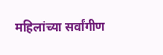महिलांच्या सर्वांगीण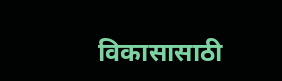विकासासाठी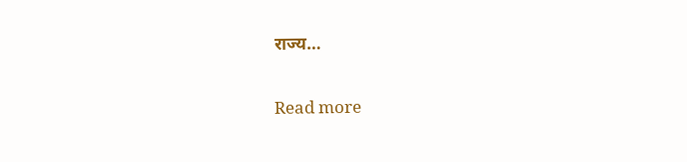राज्य…

Read more